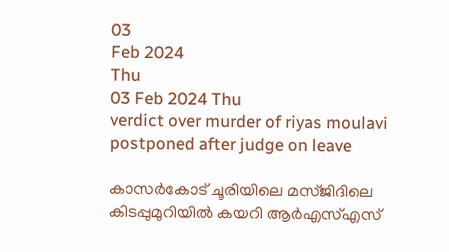03
Feb 2024
Thu
03 Feb 2024 Thu
verdict over murder of riyas moulavi postponed after judge on leave

കാസര്‍കോട് ചൂരിയിലെ മസ്ജിദിലെ കിടപ്പുമുറിയില്‍ കയറി ആര്‍എസ്എസ്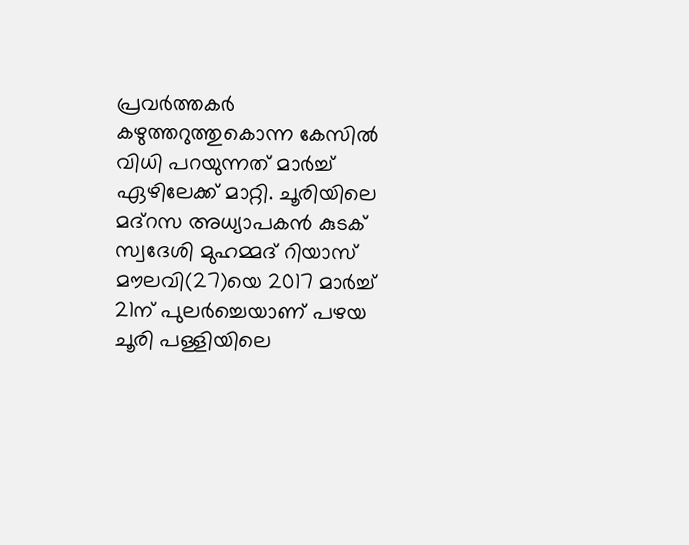പ്രവര്‍ത്തകര്‍ കഴുത്തറുത്തുകൊന്ന കേസില്‍ വിധി പറയുന്നത് മാര്‍ച്ച് ഏഴിലേക്ക് മാറ്റി. ചൂരിയിലെ മദ്‌റസ അധ്യാപകന്‍ കുടക് സ്വദേശി മുഹമ്മദ് റിയാസ് മൗലവി(27)യെ 2017 മാര്‍ച്ച് 21ന് പുലര്‍ച്ചെയാണ് പഴയ ചൂരി പള്ളിയിലെ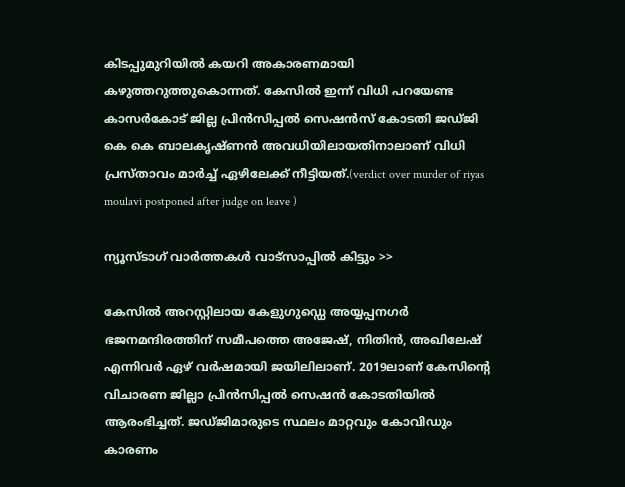കിടപ്പുമുറിയില്‍ കയറി അകാരണമായി കഴുത്തറുത്തുകൊന്നത്. കേസില്‍ ഇന്ന് വിധി പറയേണ്ട കാസര്‍കോട് ജില്ല പ്രിന്‍സിപ്പല്‍ സെഷന്‍സ് കോടതി ജഡ്ജി കെ കെ ബാലകൃഷ്ണന്‍ അവധിയിലായതിനാലാണ് വിധി പ്രസ്താവം മാര്‍ച്ച് ഏഴിലേക്ക് നീട്ടിയത്.(verdict over murder of riyas moulavi postponed after judge on leave )

ന്യൂസ്ടാഗ് വാര്‍ത്തകള്‍ വാട്‌സാപ്പില്‍ കിട്ടും >>

കേസില്‍ അറസ്റ്റിലായ കേളുഗുഡ്ഡെ അയ്യപ്പനഗര്‍ ഭജനമന്ദിരത്തിന് സമീപത്തെ അജേഷ്, നിതിന്‍, അഖിലേഷ് എന്നിവര്‍ ഏഴ് വര്‍ഷമായി ജയിലിലാണ്. 2019ലാണ് കേസിന്റെ വിചാരണ ജില്ലാ പ്രിന്‍സിപ്പല്‍ സെഷന്‍ കോടതിയില്‍ ആരംഭിച്ചത്. ജഡ്ജിമാരുടെ സ്ഥലം മാറ്റവും കോവിഡും കാരണം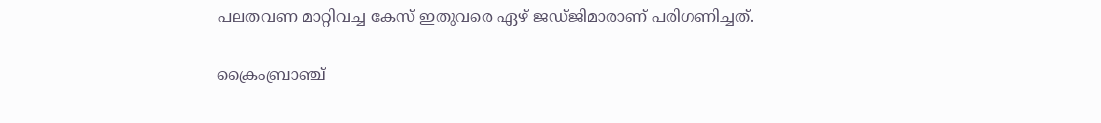പലതവണ മാറ്റിവച്ച കേസ് ഇതുവരെ ഏഴ് ജഡ്ജിമാരാണ് പരിഗണിച്ചത്.

ക്രൈംബ്രാഞ്ച്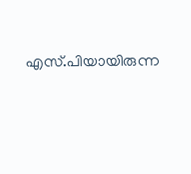എസ്.പിയായിരുന്ന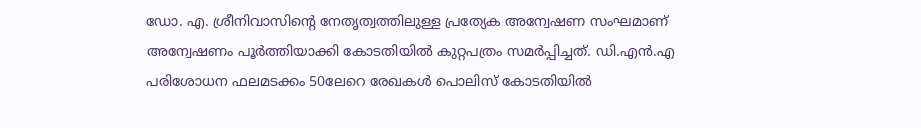ഡോ. എ. ശ്രീനിവാസിന്റെ നേതൃത്വത്തിലുള്ള പ്രത്യേക അന്വേഷണ സംഘമാണ് അന്വേഷണം പൂര്‍ത്തിയാക്കി കോടതിയില്‍ കുറ്റപത്രം സമര്‍പ്പിച്ചത്. ഡി.എന്‍.എ പരിശോധന ഫലമടക്കം 50ലേറെ രേഖകള്‍ പൊലിസ് കോടതിയില്‍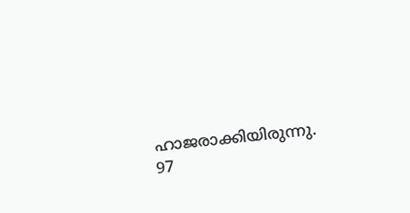ഹാജരാക്കിയിരുന്നു. 97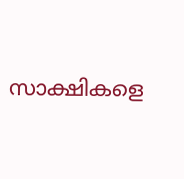സാക്ഷികളെ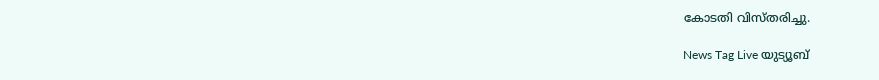കോടതി വിസ്തരിച്ചു.

News Tag Live യുട്യൂബ്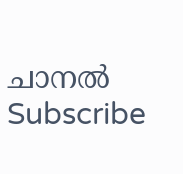ചാനല്‍ Subscribe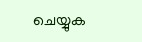ചെയ്യുക